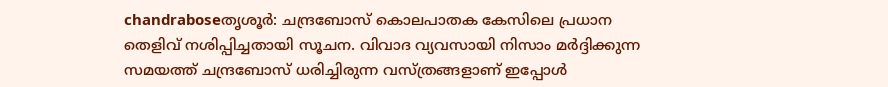chandraboseതൃശൂര്‍: ചന്ദ്രബോസ് കൊലപാതക കേസിലെ പ്രധാന തെളിവ് നശിപ്പിച്ചതായി സൂചന. വിവാദ വ്യവസായി നിസാം മര്‍ദ്ദിക്കുന്ന സമയത്ത് ചന്ദ്രബോസ് ധരിച്ചിരുന്ന വസ്ത്രങ്ങളാണ് ഇപ്പോള്‍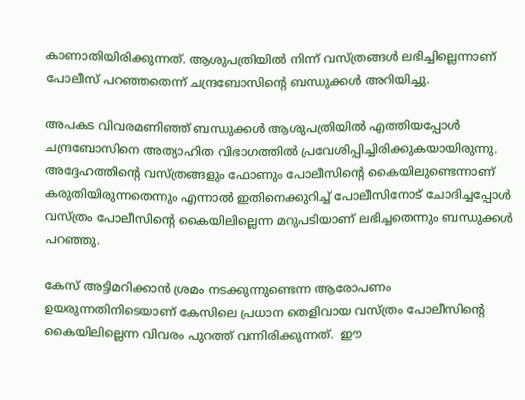കാണാതിയിരിക്കുന്നത്. ആശുപത്രിയില്‍ നിന്ന് വസ്ത്രങ്ങള്‍ ലഭിച്ചില്ലെന്നാണ് പോലീസ് പറഞ്ഞതെന്ന് ചന്ദ്രബോസിന്റെ ബന്ധുക്കള്‍ അറിയിച്ചു.

അപകട വിവരമണിഞ്ഞ് ബന്ധുക്കള്‍ ആശുപത്രിയില്‍ എത്തിയപ്പോള്‍ ചന്ദ്രബോസിനെ അത്യാഹിത വിഭാഗത്തില്‍ പ്രവേശിപ്പിച്ചിരിക്കുകയായിരുന്നു. അദ്ദേഹത്തിന്റെ വസ്ത്രങ്ങളും ഫോണും പോലീസിന്റെ കൈയിലുണ്ടെന്നാണ് കരുതിയിരുന്നതെന്നും എന്നാല്‍ ഇതിനെക്കുറിച്ച് പോലീസിനോട് ചോദിച്ചപ്പോള്‍ വസ്ത്രം പോലീസിന്റെ കൈയിലില്ലെന്ന മറുപടിയാണ് ലഭിച്ചതെന്നും ബന്ധുക്കള്‍ പറഞ്ഞു.

കേസ് അട്ടിമറിക്കാന്‍ ശ്രമം നടക്കുന്നുണ്ടെന്ന ആരോപണം ഉയരുന്നതിനിടെയാണ് കേസിലെ പ്രധാന തെളിവായ വസ്ത്രം പോലീസിന്റെ കൈയിലില്ലെന്ന വിവരം പുറത്ത് വന്നിരിക്കുന്നത്.  ഈ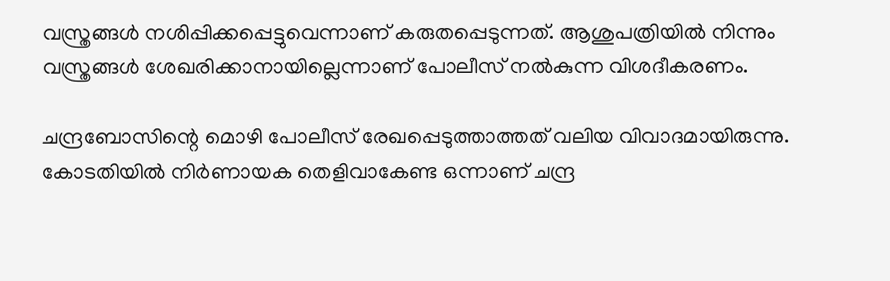വസ്ത്രങ്ങള്‍ നശിപ്പിക്കപ്പെട്ടുവെന്നാണ് കരുതപ്പെടുന്നത്. ആശുപത്രിയില്‍ നിന്നും വസ്ത്രങ്ങള്‍ ശേഖരിക്കാനായില്ലെന്നാണ് പോലീസ് നല്‍കുന്ന വിശദീകരണം.

ചന്ദ്രബോസിന്റെ മൊഴി പോലീസ് രേഖപ്പെടുത്താത്തത് വലിയ വിവാദമായിരുന്നു. കോടതിയില്‍ നിര്‍ണായക തെളിവാകേണ്ട ഒന്നാണ് ചന്ദ്ര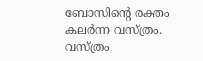ബോസിന്റെ രക്തം കലര്‍ന്ന വസ്ത്രം. വസ്ത്രം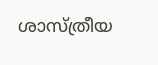ശാസ്ത്രീയ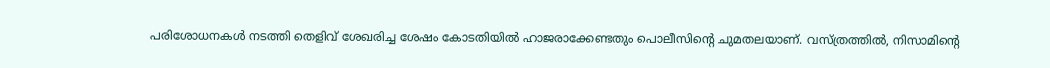പരിശോധനകള്‍ നടത്തി തെളിവ് ശേഖരിച്ച ശേഷം കോടതിയില്‍ ഹാജരാക്കേണ്ടതും പൊലീസിന്റെ ചുമതലയാണ്. വസ്ത്രത്തില്‍, നിസാമിന്റെ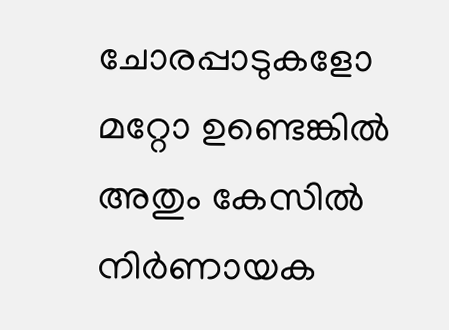ചോരപ്പാടുകളോ മറ്റോ ഉണ്ടെങ്കില്‍ അതും കേസില്‍ നിര്‍ണായക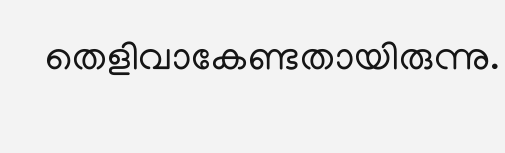തെളിവാകേണ്ടതായിരുന്നു.